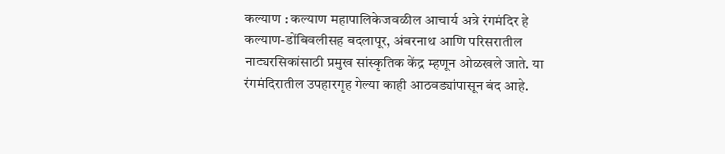कल्याण : कल्याण महापालिकेजवळील आचार्य अत्रे रंगमंदिर हे कल्याण-डोंबिवलीसह बदलापूर, अंबरनाथ आणि परिसरातील नाट्यरसिकांसाठी प्रमुख सांस्कृतिक केंद्र म्हणून ओळखले जाते. या रंगमंदिरातील उपहारगृह गेल्या काही आठवड्यांपासून बंद आहे.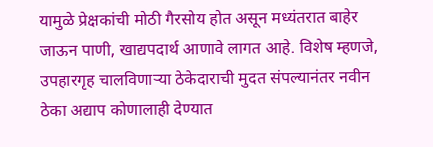यामुळे प्रेक्षकांची मोठी गैरसोय होत असून मध्यंतरात बाहेर जाऊन पाणी, खाद्यपदार्थ आणावे लागत आहे. विशेष म्हणजे, उपहारगृह चालविणाऱ्या ठेकेदाराची मुदत संपल्यानंतर नवीन ठेका अद्याप कोणालाही देण्यात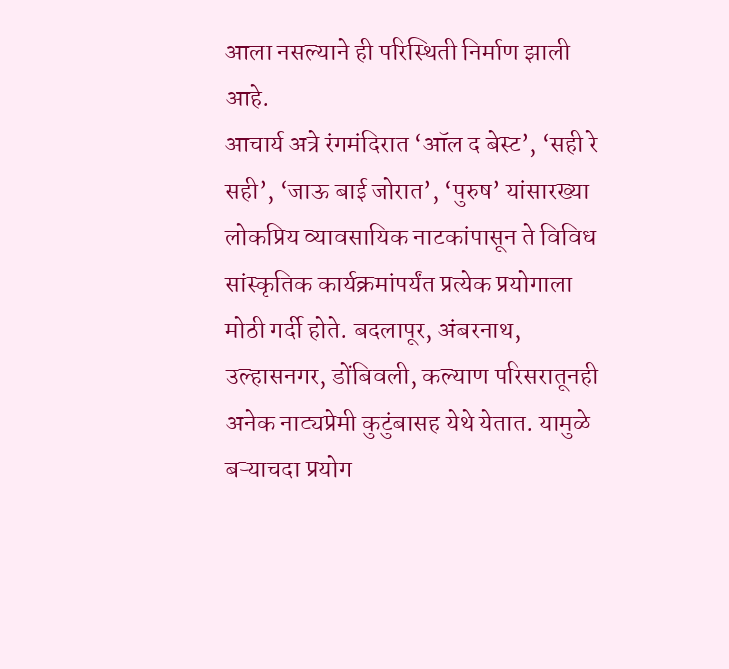आला नसल्याने ही परिस्थिती निर्माण झाली आहे.
आचार्य अत्रे रंगमंदिरात ‘ऑल द बेस्ट’, ‘सही रे सही’, ‘जाऊ बाई जोरात’, ‘पुरुष’ यांसारख्या लोकप्रिय व्यावसायिक नाटकांपासून ते विविध सांस्कृतिक कार्यक्रमांपर्यंत प्रत्येक प्रयोगाला मोठी गर्दी होते. बदलापूर, अंबरनाथ, उल्हासनगर, डोंबिवली, कल्याण परिसरातूनही अनेक नाट्यप्रेमी कुटुंबासह येथे येतात. यामुळे बऱ्याचदा प्रयोग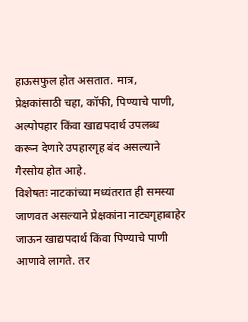हाऊसफुल होत असतात. मात्र, प्रेक्षकांसाठी चहा, कॉफी, पिण्याचे पाणी, अल्पोपहार किंवा खाद्यपदार्थ उपलब्ध करून देणारे उपहारगृह बंद असल्याने गैरसोय होत आहे.
विशेषतः नाटकांच्या मध्यंतरात ही समस्या जाणवत असल्याने प्रेक्षकांना नाट्यगृहाबाहेर जाऊन खाद्यपदार्थ किंवा पिण्याचे पाणी आणावे लागते. तर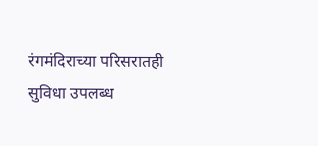रंगमंदिराच्या परिसरातही सुविधा उपलब्ध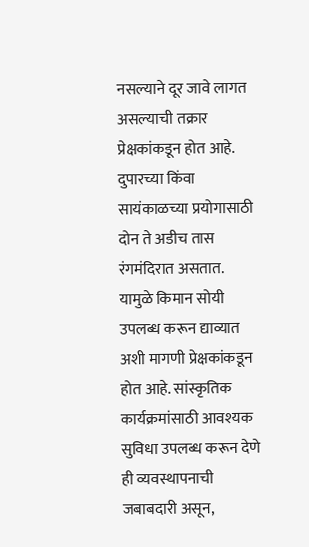नसल्याने दूर जावे लागत असल्याची तक्रार प्रेक्षकांकडून होत आहे. दुपारच्या किंवा सायंकाळच्या प्रयोगासाठी दोन ते अडीच तास रंगमंदिरात असतात. यामुळे किमान सोयी उपलब्ध करून द्याव्यात अशी मागणी प्रेक्षकांकडून होत आहे. सांस्कृतिक कार्यक्रमांसाठी आवश्यक सुविधा उपलब्ध करून देणे ही व्यवस्थापनाची जबाबदारी असून,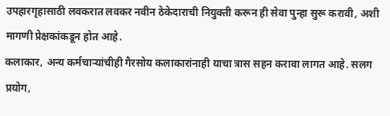उपहारगृहासाठी लवकरात लवकर नवीन ठेकेदाराची नियुक्ती करून ही सेवा पुन्हा सुरू करावी, अशी मागणी प्रेक्षकांकडून होत आहे.
कलाकार, अन्य कर्मचाऱ्यांचीही गैरसोय कलाकारांनाही याचा त्रास सहन करावा लागत आहे. सलग प्रयोग,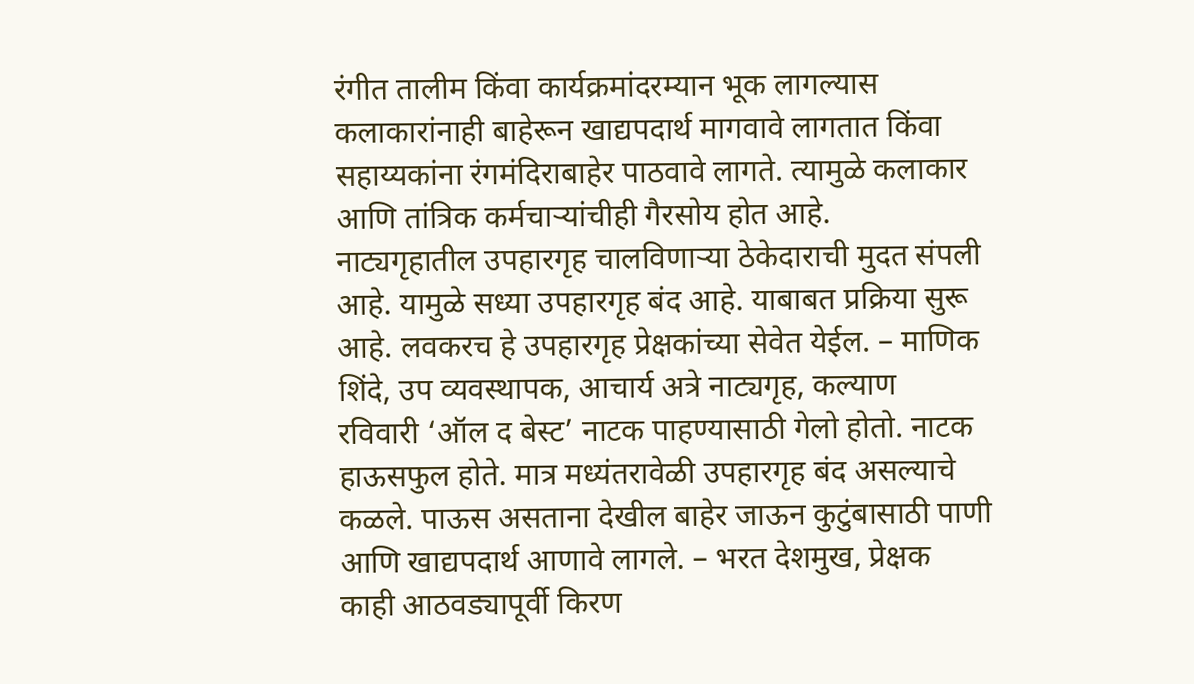रंगीत तालीम किंवा कार्यक्रमांदरम्यान भूक लागल्यास कलाकारांनाही बाहेरून खाद्यपदार्थ मागवावे लागतात किंवा सहाय्यकांना रंगमंदिराबाहेर पाठवावे लागते. त्यामुळे कलाकार आणि तांत्रिक कर्मचाऱ्यांचीही गैरसोय होत आहे.
नाट्यगृहातील उपहारगृह चालविणाऱ्या ठेकेदाराची मुदत संपली आहे. यामुळे सध्या उपहारगृह बंद आहे. याबाबत प्रक्रिया सुरू आहे. लवकरच हे उपहारगृह प्रेक्षकांच्या सेवेत येईल. – माणिक शिंदे, उप व्यवस्थापक, आचार्य अत्रे नाट्यगृह, कल्याण
रविवारी ‘ऑल द बेस्ट’ नाटक पाहण्यासाठी गेलो होतो. नाटक हाऊसफुल होते. मात्र मध्यंतरावेळी उपहारगृह बंद असल्याचे कळले. पाऊस असताना देखील बाहेर जाऊन कुटुंबासाठी पाणी आणि खाद्यपदार्थ आणावे लागले. – भरत देशमुख, प्रेक्षक
काही आठवड्यापूर्वी किरण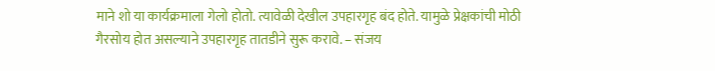माने शो या कार्यक्रमाला गेलो होतो. त्यावेळी देखील उपहारगृह बंद होते. यामुळे प्रेक्षकांची मोठी गैरसोय होत असल्याने उपहारगृह तातडीने सुरू करावे. – संजय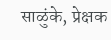साळुंके, प्रेक्षक